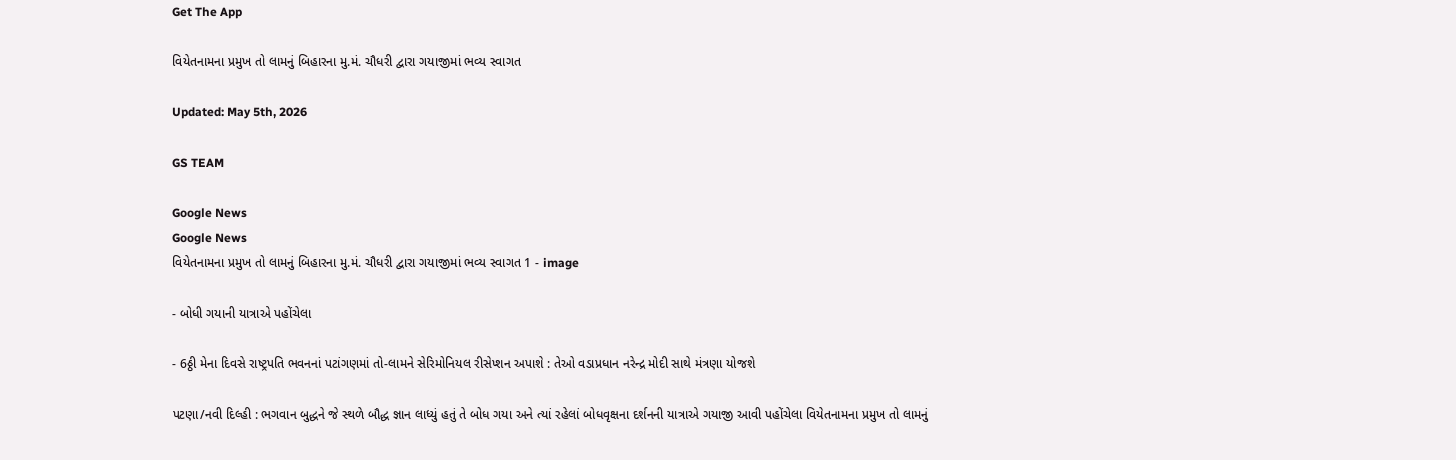Get The App

વિયેતનામના પ્રમુખ તો લામનું બિહારના મુ.મં. ચૌધરી દ્વારા ગયાજીમાં ભવ્ય સ્વાગત

Updated: May 5th, 2026

GS TEAM

Google News
Google News
વિયેતનામના પ્રમુખ તો લામનું બિહારના મુ.મં. ચૌધરી દ્વારા ગયાજીમાં ભવ્ય સ્વાગત 1 - image

- બોધી ગયાની યાત્રાએ પહોંચેલા

- 6ઠ્ઠી મેના દિવસે રાષ્ટ્રપતિ ભવનનાં પટાંગણમાં તો-લામને સેરિમોનિયલ રીસેપ્શન અપાશે : તેઓ વડાપ્રધાન નરેન્દ્ર મોદી સાથે મંત્રણા યોજશે

પટણા/નવી દિલ્હી : ભગવાન બુદ્ધને જે સ્થળે બૌદ્ધ જ્ઞાન લાધ્યું હતું તે બોધ ગયા અને ત્યાં રહેલાં બોધવૃક્ષના દર્શનની યાત્રાએ ગયાજી આવી પહોંચેલા વિયેતનામના પ્રમુખ તો લામનું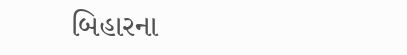બિહારના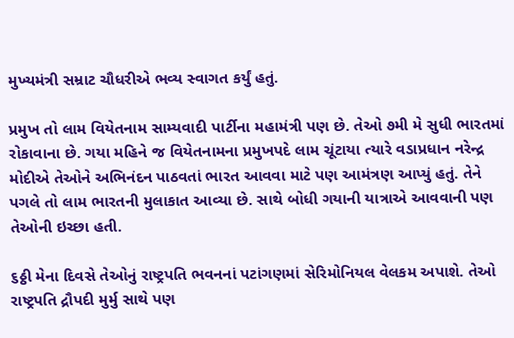મુખ્યમંત્રી સમ્રાટ ચૌધરીએ ભવ્ય સ્વાગત કર્યું હતું.

પ્રમુખ તો લામ વિયેતનામ સામ્યવાદી પાર્ટીના મહામંત્રી પણ છે. તેઓ ૭મી મે સુધી ભારતમાં રોકાવાના છે. ગયા મહિને જ વિયેતનામના પ્રમુખપદે લામ ચૂંટાયા ત્યારે વડાપ્રધાન નરેન્દ્ર મોદીએ તેઓને અભિનંદન પાઠવતાં ભારત આવવા માટે પણ આમંત્રણ આપ્યું હતું. તેને પગલે તો લામ ભારતની મુલાકાત આવ્યા છે. સાથે બોધી ગયાની યાત્રાએ આવવાની પણ તેઓની ઇચ્છા હતી.

૬ઠ્ઠી મેના દિવસે તેઓનું રાષ્ટ્રપતિ ભવનનાં પટાંગણમાં સેરિમોનિયલ વેલકમ અપાશે. તેઓ રાષ્ટ્રપતિ દ્રૌપદી મુર્મુ સાથે પણ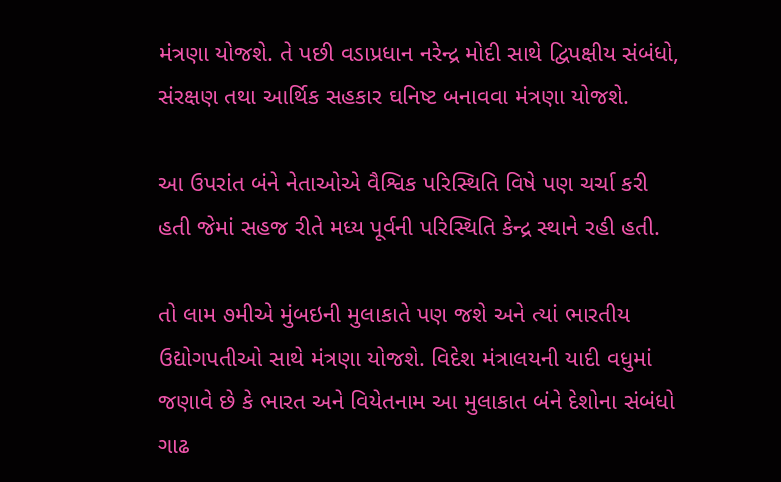મંત્રણા યોજશે. તે પછી વડાપ્રધાન નરેન્દ્ર મોદી સાથે દ્વિપક્ષીય સંબંધો, સંરક્ષણ તથા આર્થિક સહકાર ઘનિષ્ટ બનાવવા મંત્રણા યોજશે.

આ ઉપરાંત બંને નેતાઓએ વૈશ્વિક પરિસ્થિતિ વિષે પણ ચર્ચા કરી હતી જેમાં સહજ રીતે મધ્ય પૂર્વની પરિસ્થિતિ કેન્દ્ર સ્થાને રહી હતી.

તો લામ ૭મીએ મુંબઇની મુલાકાતે પણ જશે અને ત્યાં ભારતીય ઉદ્યોગપતીઓ સાથે મંત્રણા યોજશે. વિદેશ મંત્રાલયની યાદી વધુમાં જણાવે છે કે ભારત અને વિયેતનામ આ મુલાકાત બંને દેશોના સંબંધો ગાઢ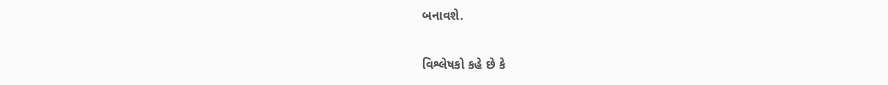બનાવશે.

વિશ્લેષકો કહે છે કે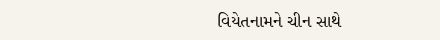વિયેતનામને ચીન સાથે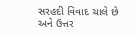સરહદી વિવાદ ચાલે છે અને ઉત્તર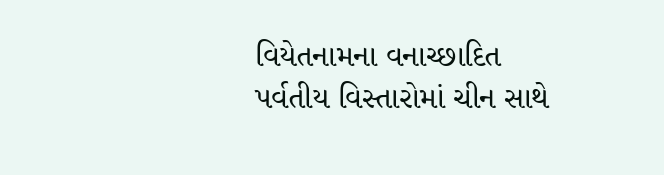વિયેતનામના વનાચ્છાદિત પર્વતીય વિસ્તારોમાં ચીન સાથે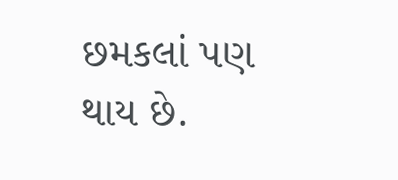છમકલાં પણ થાય છે.